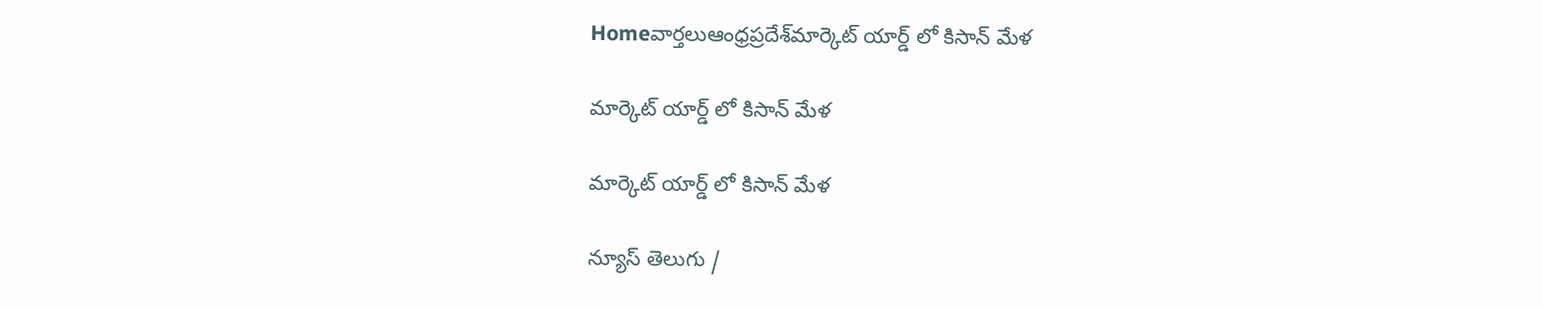Homeవార్తలుఆంధ్రప్రదేశ్‌మార్కెట్ యార్డ్ లో కిసాన్ మేళ

మార్కెట్ యార్డ్ లో కిసాన్ మేళ

మార్కెట్ యార్డ్ లో కిసాన్ మేళ

న్యూస్ తెలుగు /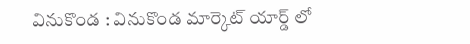వినుకొండ : వినుకొండ మార్కెట్ యార్డ్ లో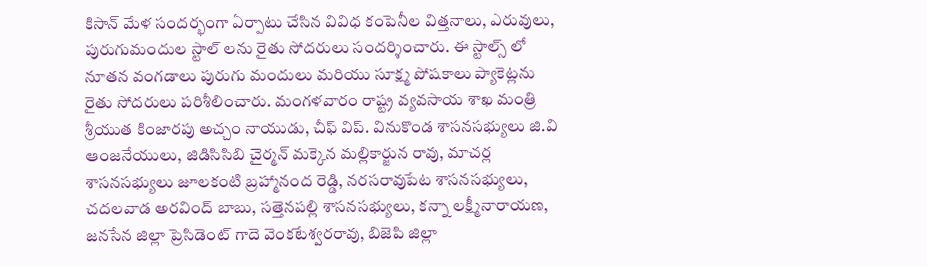కిసాన్ మేళ సందర్భంగా ఏర్పాటు చేసిన వివిధ కంపెనీల విత్తనాలు, ఎరువులు, పురుగుమందుల స్టాల్ లను రైతు సోదరులు సందర్శించారు. ఈ స్టాల్స్ లో నూతన వంగడాలు పురుగు మందులు మరియు సూక్ష్మ పోషకాలు ప్యాకెట్లను రైతు సోదరులు పరిశీలించారు. మంగళవారం రాష్ట్ర వ్యవసాయ శాఖ మంత్రి శ్రీయుత కింజారపు అచ్చం నాయుడు, చీఫ్ విప్. వినుకొండ శాసనసభ్యులు జి.వి ఆంజనేయులు, జిడిసిసిబి చైర్మన్ మక్కెన మల్లికార్జున రావు, మాచర్ల శాసనసభ్యులు జూలకంటి బ్రహ్మానంద రెడ్డి, నరసరావుపేట శాసనసభ్యులు, చదలవాడ అరవింద్ బాబు, సత్తెనపల్లి శాసనసభ్యులు, కన్నా లక్ష్మీనారాయణ, జనసేన జిల్లా ప్రెసిడెంట్ గాదె వెంకటేశ్వరరావు, బిజెపి జిల్లా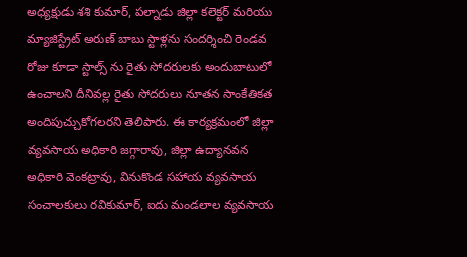అధ్యక్షుడు శశి కుమార్, పల్నాడు జిల్లా కలెక్టర్ మరియు మ్యాజిస్ట్రేట్ అరుణ్ బాబు స్టాళ్లను సందర్శించి రెండవ రోజు కూడా స్టాల్స్ ను రైతు సోదరులకు అందుబాటులో ఉంచాలని దీనివల్ల రైతు సోదరులు నూతన సాంకేతికత అందిపుచ్చుకోగలరని తెలిపారు. ఈ కార్యక్రమంలో జిల్లా వ్యవసాయ అధికారి జగ్గారావు, జిల్లా ఉద్యానవన అధికారి వెంకట్రావు, వినుకొండ సహాయ వ్యవసాయ సంచాలకులు రవికుమార్, ఐదు మండలాల వ్యవసాయ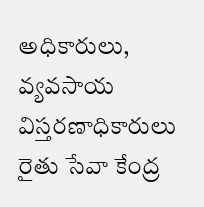అధికారులు, వ్యవసాయ విస్తరణాధికారులు రైతు సేవా కేంద్ర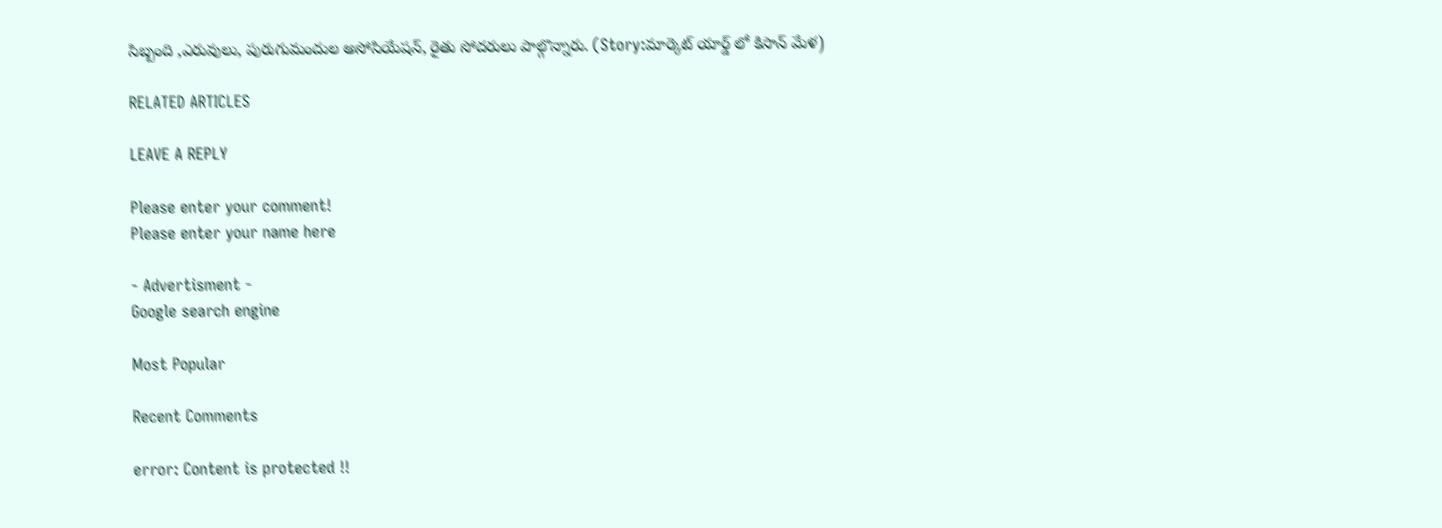సిబ్బంది ,ఎరువులు, పురుగుమందుల అసోసియేషన్, రైతు సోదరులు పాల్గొన్నారు. (Story:మార్కెట్ యార్డ్ లో కిసాన్ మేళ)

RELATED ARTICLES

LEAVE A REPLY

Please enter your comment!
Please enter your name here

- Advertisment -
Google search engine

Most Popular

Recent Comments

error: Content is protected !!